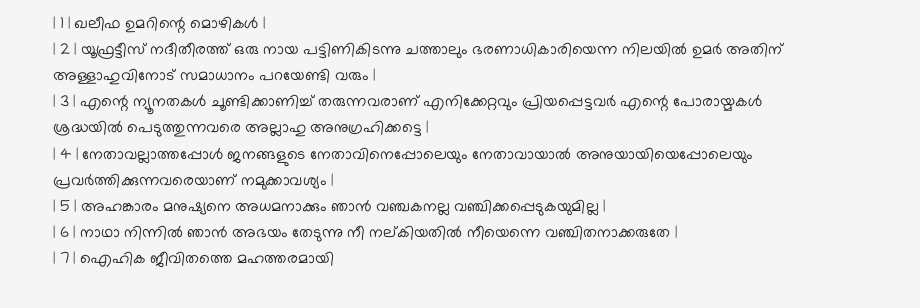| 1 | ഖലീഫ ഉമറിന്റെ മൊഴികൾ |
| 2 | യൂഫ്രട്ടീസ് നദീതീരത്ത് ഒരു നായ പട്ടിണികിടന്നു ചത്താലും ഭരണാധികാരിയെന്ന നിലയിൽ ഉമർ അതിന് അള്ളാഹുവിനോട് സമാധാനം പറയേണ്ടി വരും |
| 3 | എന്റെ ന്യൂനതകൾ ചൂണ്ടിക്കാണിച്ച് തരുന്നവരാണ് എനിക്കേറ്റവും പ്രിയപ്പെട്ടവർ എന്റെ പോരായ്മകൾ ശ്രദ്ധയിൽ പെടുത്തുന്നവരെ അല്ലാഹു അനുഗ്രഹിക്കട്ടെ |
| 4 | നേതാവല്ലാത്തപ്പോൾ ജനങ്ങളുടെ നേതാവിനെപ്പോലെയും നേതാവായാൽ അനുയായിയെപ്പോലെയും പ്രവർത്തിക്കുന്നവരെയാണ് നമുക്കാവശ്യം |
| 5 | അഹങ്കാരം മനുഷ്യനെ അധമനാക്കും ഞാൻ വഞ്ചകനല്ല വഞ്ചിക്കപ്പെടുകയുമില്ല |
| 6 | നാഥാ നിന്നിൽ ഞാൻ അഭയം തേടുന്നു നീ നല്കിയതിൽ നീയെന്നെ വഞ്ചിതനാക്കരുതേ |
| 7 | ഐഹിക ജീവിതത്തെ മഹത്തരമായി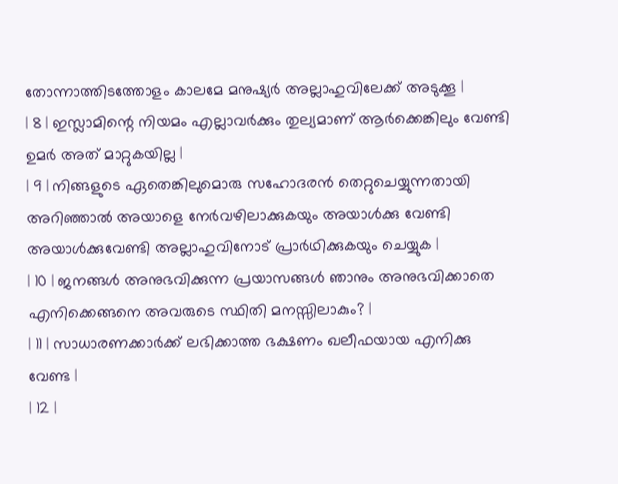തോന്നാത്തിടത്തോളം കാലമേ മനുഷ്യർ അല്ലാഹുവിലേക്ക് അടുക്കൂ |
| 8 | ഇസ്ലാമിന്റെ നിയമം എല്ലാവർക്കും തുല്യമാണ് ആർക്കെങ്കിലും വേണ്ടി ഉമർ അത് മാറ്റുകയില്ല |
| 9 | നിങ്ങളുടെ ഏതെങ്കിലുമൊരു സഹോദരൻ തെറ്റുചെയ്യുന്നതായി അറിഞ്ഞാൽ അയാളെ നേർവഴിലാക്കുകയും അയാൾക്കു വേണ്ടി അയാൾക്കുവേണ്ടി അല്ലാഹുവിനോട് പ്രാർഥിക്കുകയും ചെയ്യുക |
| 10 | ജനങ്ങൾ അനുഭവിക്കുന്ന പ്രയാസങ്ങൾ ഞാനും അനുഭവിക്കാതെ എനിക്കെങ്ങനെ അവരുടെ സ്ഥിതി മനസ്സിലാകും? |
| 11 | സാധാരണക്കാർക്ക് ലഭിക്കാത്ത ഭക്ഷണം ഖലീഫയായ എനിക്കു വേണ്ട |
| 12 |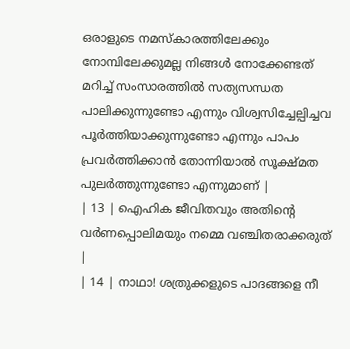ഒരാളുടെ നമസ്കാരത്തിലേക്കും നോമ്പിലേക്കുമല്ല നിങ്ങൾ നോക്കേണ്ടത് മറിച്ച് സംസാരത്തിൽ സത്യസന്ധത പാലിക്കുന്നുണ്ടോ എന്നും വിശ്വസിച്ചേല്പിച്ചവ പൂർത്തിയാക്കുന്നുണ്ടോ എന്നും പാപം പ്രവർത്തിക്കാൻ തോന്നിയാൽ സൂക്ഷ്മത പുലർത്തുന്നുണ്ടോ എന്നുമാണ് |
| 13 | ഐഹിക ജീവിതവും അതിന്റെ വർണപ്പൊലിമയും നമ്മെ വഞ്ചിതരാക്കരുത് |
| 14 | നാഥാ! ശത്രുക്കളുടെ പാദങ്ങളെ നീ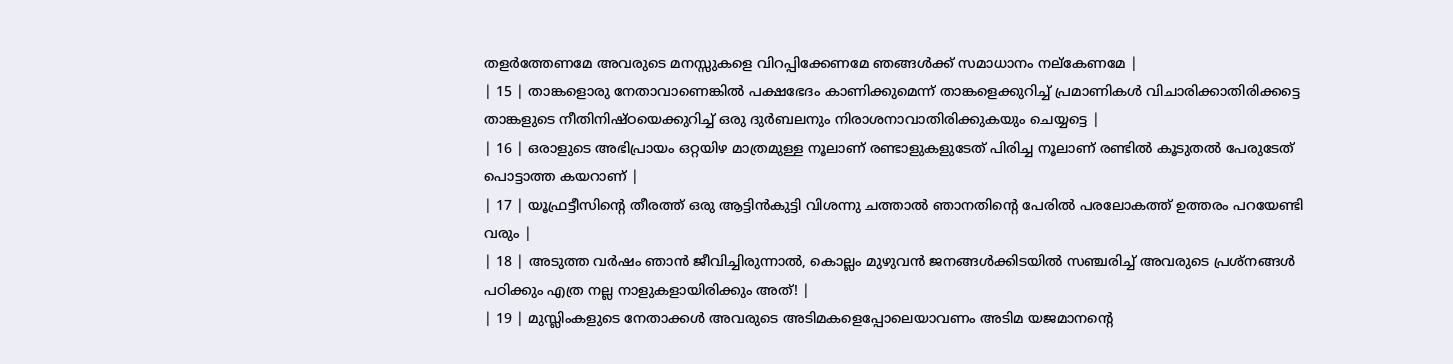തളർത്തേണമേ അവരുടെ മനസ്സുകളെ വിറപ്പിക്കേണമേ ഞങ്ങൾക്ക് സമാധാനം നല്കേണമേ |
| 15 | താങ്കളൊരു നേതാവാണെങ്കിൽ പക്ഷഭേദം കാണിക്കുമെന്ന് താങ്കളെക്കുറിച്ച് പ്രമാണികൾ വിചാരിക്കാതിരിക്കട്ടെ താങ്കളുടെ നീതിനിഷ്ഠയെക്കുറിച്ച് ഒരു ദുർബലനും നിരാശനാവാതിരിക്കുകയും ചെയ്യട്ടെ |
| 16 | ഒരാളുടെ അഭിപ്രായം ഒറ്റയിഴ മാത്രമുള്ള നൂലാണ് രണ്ടാളുകളുടേത് പിരിച്ച നൂലാണ് രണ്ടിൽ കൂടുതൽ പേരുടേത് പൊട്ടാത്ത കയറാണ് |
| 17 | യൂഫ്രട്ടീസിന്റെ തീരത്ത് ഒരു ആട്ടിൻകുട്ടി വിശന്നു ചത്താൽ ഞാനതിന്റെ പേരിൽ പരലോകത്ത് ഉത്തരം പറയേണ്ടി വരും |
| 18 | അടുത്ത വർഷം ഞാൻ ജീവിച്ചിരുന്നാൽ, കൊല്ലം മുഴുവൻ ജനങ്ങൾക്കിടയിൽ സഞ്ചരിച്ച് അവരുടെ പ്രശ്നങ്ങൾ പഠിക്കും എത്ര നല്ല നാളുകളായിരിക്കും അത്! |
| 19 | മുസ്ലിംകളുടെ നേതാക്കൾ അവരുടെ അടിമകളെപ്പോലെയാവണം അടിമ യജമാനന്റെ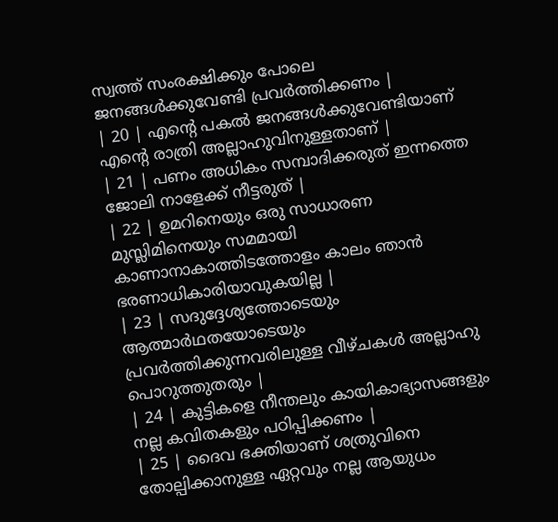സ്വത്ത് സംരക്ഷിക്കും പോലെ ജനങ്ങൾക്കുവേണ്ടി പ്രവർത്തിക്കണം |
| 20 | എന്റെ പകൽ ജനങ്ങൾക്കുവേണ്ടിയാണ് എന്റെ രാത്രി അല്ലാഹുവിനുള്ളതാണ് |
| 21 | പണം അധികം സമ്പാദിക്കരുത് ഇന്നത്തെ ജോലി നാളേക്ക് നീട്ടരുത് |
| 22 | ഉമറിനെയും ഒരു സാധാരണ മുസ്ലിമിനെയും സമമായി കാണാനാകാത്തിടത്തോളം കാലം ഞാൻ ഭരണാധികാരിയാവുകയില്ല |
| 23 | സദുദ്ദേശ്യത്തോടെയും ആത്മാർഥതയോടെയും പ്രവർത്തിക്കുന്നവരിലുള്ള വീഴ്ചകൾ അല്ലാഹു പൊറുത്തുതരും |
| 24 | കുട്ടികളെ നീന്തലും കായികാഭ്യാസങ്ങളും നല്ല കവിതകളും പഠിപ്പിക്കണം |
| 25 | ദൈവ ഭക്തിയാണ് ശത്രുവിനെ തോല്പിക്കാനുള്ള ഏറ്റവും നല്ല ആയുധം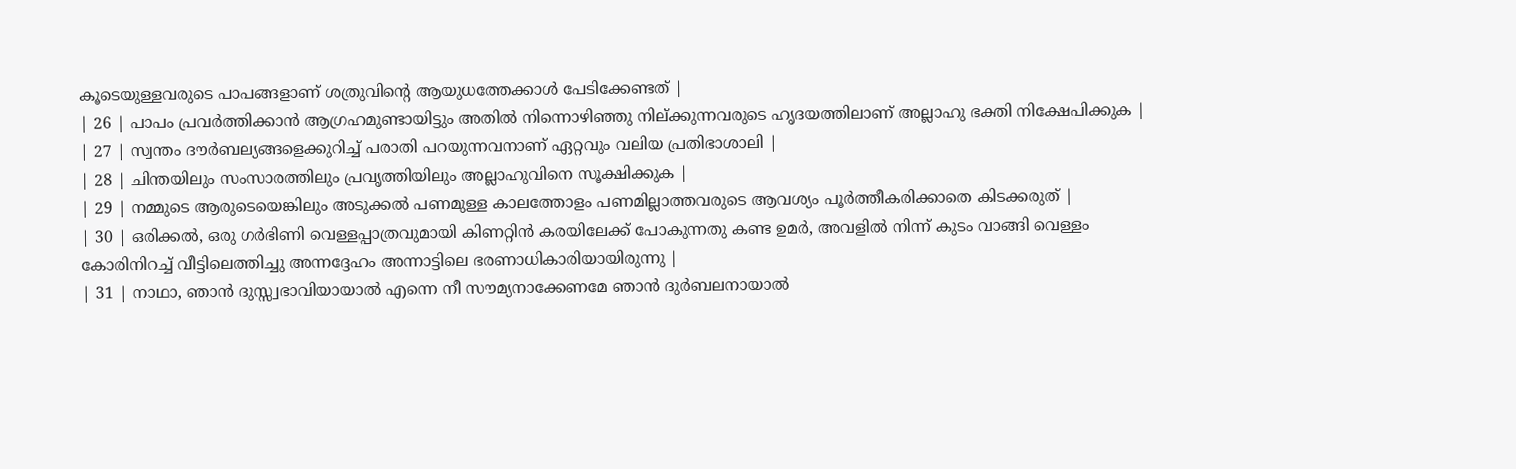കൂടെയുള്ളവരുടെ പാപങ്ങളാണ് ശത്രുവിന്റെ ആയുധത്തേക്കാൾ പേടിക്കേണ്ടത് |
| 26 | പാപം പ്രവർത്തിക്കാൻ ആഗ്രഹമുണ്ടായിട്ടും അതിൽ നിന്നൊഴിഞ്ഞു നില്ക്കുന്നവരുടെ ഹൃദയത്തിലാണ് അല്ലാഹു ഭക്തി നിക്ഷേപിക്കുക |
| 27 | സ്വന്തം ദൗർബല്യങ്ങളെക്കുറിച്ച് പരാതി പറയുന്നവനാണ് ഏറ്റവും വലിയ പ്രതിഭാശാലി |
| 28 | ചിന്തയിലും സംസാരത്തിലും പ്രവൃത്തിയിലും അല്ലാഹുവിനെ സൂക്ഷിക്കുക |
| 29 | നമ്മുടെ ആരുടെയെങ്കിലും അടുക്കൽ പണമുള്ള കാലത്തോളം പണമില്ലാത്തവരുടെ ആവശ്യം പൂർത്തീകരിക്കാതെ കിടക്കരുത് |
| 30 | ഒരിക്കൽ, ഒരു ഗർഭിണി വെള്ളപ്പാത്രവുമായി കിണറ്റിൻ കരയിലേക്ക് പോകുന്നതു കണ്ട ഉമർ, അവളിൽ നിന്ന് കുടം വാങ്ങി വെള്ളം കോരിനിറച്ച് വീട്ടിലെത്തിച്ചു അന്നദ്ദേഹം അന്നാട്ടിലെ ഭരണാധികാരിയായിരുന്നു |
| 31 | നാഥാ, ഞാൻ ദുസ്സ്വഭാവിയായാൽ എന്നെ നീ സൗമ്യനാക്കേണമേ ഞാൻ ദുർബലനായാൽ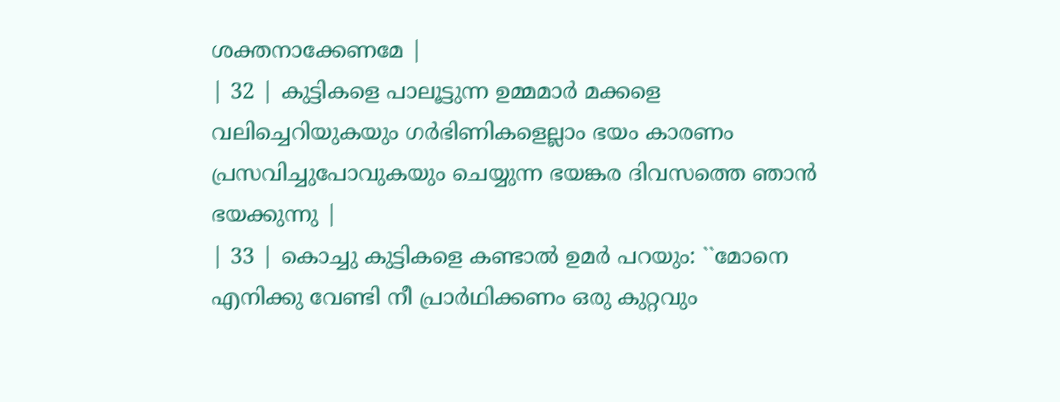ശക്തനാക്കേണമേ |
| 32 | കുട്ടികളെ പാലൂട്ടുന്ന ഉമ്മമാർ മക്കളെ വലിച്ചെറിയുകയും ഗർഭിണികളെല്ലാം ഭയം കാരണം പ്രസവിച്ചുപോവുകയും ചെയ്യുന്ന ഭയങ്കര ദിവസത്തെ ഞാൻ ഭയക്കുന്നു |
| 33 | കൊച്ചു കുട്ടികളെ കണ്ടാൽ ഉമർ പറയും: ``മോനെ എനിക്കു വേണ്ടി നീ പ്രാർഥിക്കണം ഒരു കുറ്റവും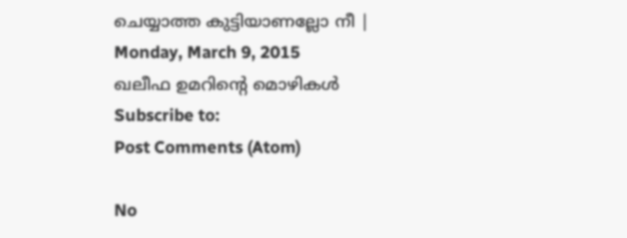ചെയ്യാത്ത കുട്ടിയാണല്ലോ നീ |
Monday, March 9, 2015
ഖലീഫ ഉമറിന്റെ മൊഴികൾ
Subscribe to:
Post Comments (Atom)

No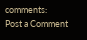comments:
Post a Comment